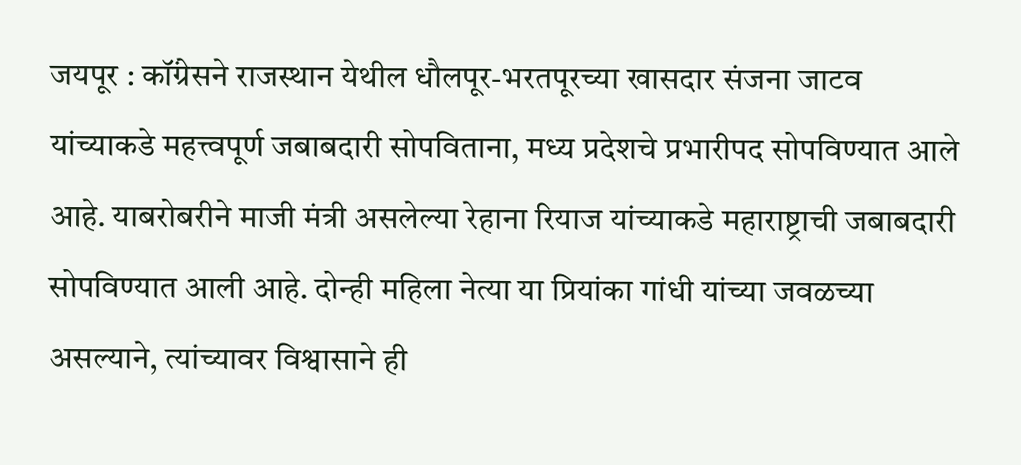जयपूर : कॉंग्रेसने राजस्थान येथील धौलपूर-भरतपूरच्या खासदार संजना जाटव यांच्याकडे महत्त्वपूर्ण जबाबदारी सोपविताना, मध्य प्रदेशचे प्रभारीपद सोपविण्यात आले आहे. याबरोबरीने माजी मंत्री असलेल्या रेहाना रियाज यांच्याकडे महाराष्ट्राची जबाबदारी सोपविण्यात आली आहे. दोन्ही महिला नेत्या या प्रियांका गांधी यांच्या जवळच्या असल्याने, त्यांच्यावर विश्वासाने ही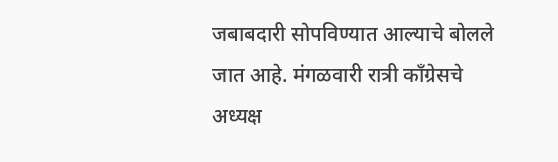जबाबदारी सोपविण्यात आल्याचे बोलले जात आहे. मंगळवारी रात्री कॉंग्रेसचे अध्यक्ष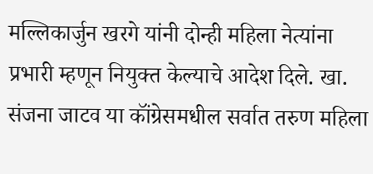मल्लिकार्जुन खरगे यांनी दोन्ही महिला नेत्यांना प्रभारी म्हणून नियुक्त केल्याचे आदेश दिले. खा. संजना जाटव या कॉंग्रेसमधील सर्वात तरुण महिला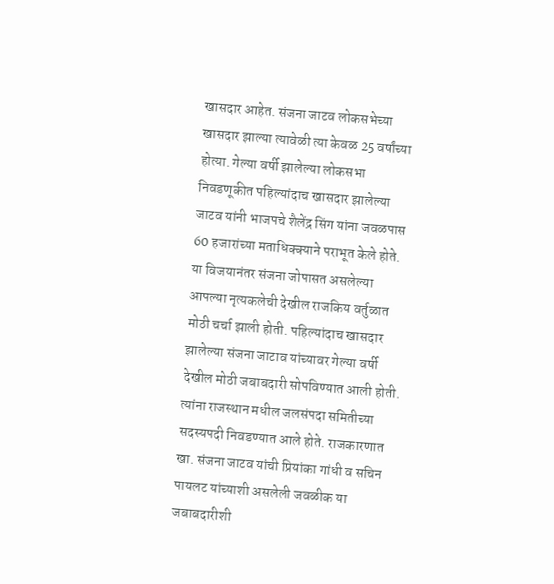खासदार आहेत. संजना जाटव लोकसभेच्या खासदार झाल्या त्यावेळी त्या केवळ 25 वर्षांच्या होत्या. गेल्या वर्षी झालेल्या लोकसभा निवडणूकीत पहिल्यांदाच खासदार झालेल्या जाटव यांनी भाजपचे शैलेंद्र सिंग यांना जवळपास 60 हजारांच्या मताधिक्क्याने पराभूत केले होते. या विजयानंतर संजना जोपासत असलेल्या आपल्या नृत्यकलेची देखील राजकिय वर्तुळात मोठी चर्चा झाली होती. पहिल्यांदाच खासदार झालेल्या संजना जाटाव यांच्यावर गेल्या वर्षी देखील मोठी जबाबदारी सोपविण्यात आली होती. त्यांना राजस्थान मधील जलसंपदा समितीच्या सदस्यपदी निवडण्यात आले होते. राजकारणात खा. संजना जाटव यांची प्रियांका गांधी व सचिन पायलट यांच्याशी असलेली जवळीक या जबाबदारीशी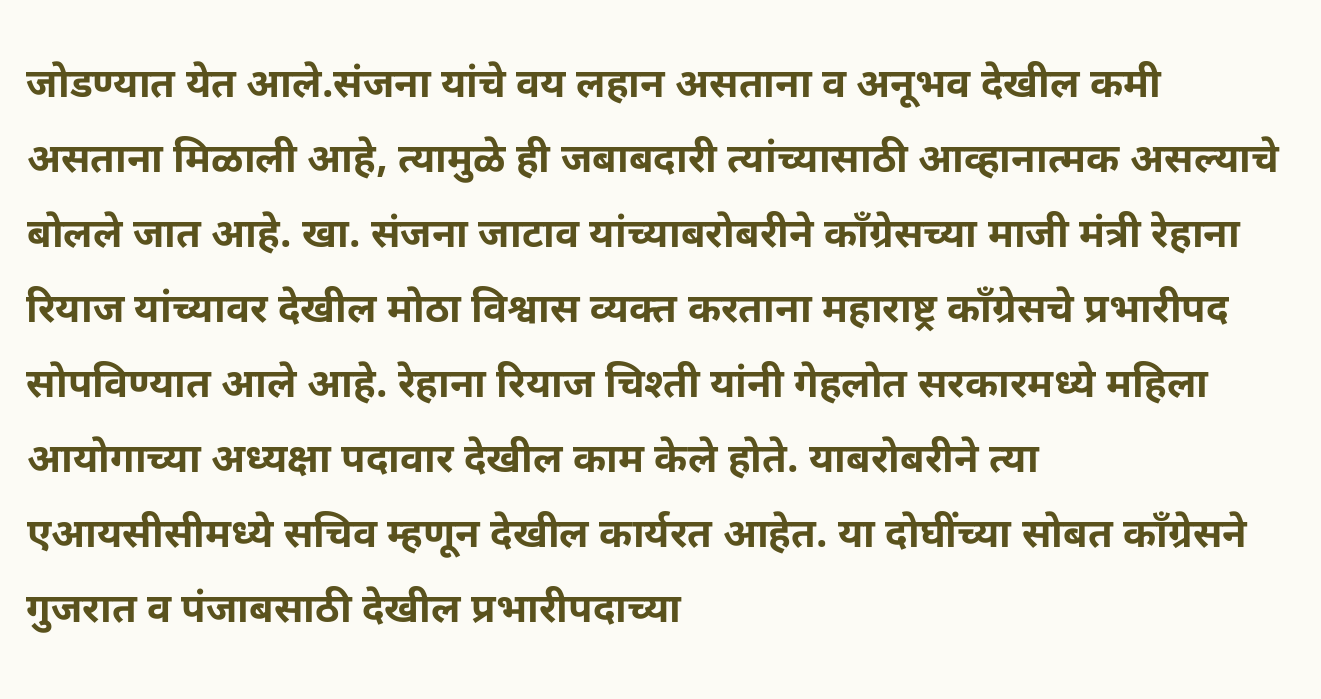जोडण्यात येत आले.संजना यांचे वय लहान असताना व अनूभव देखील कमी असताना मिळाली आहे, त्यामुळे ही जबाबदारी त्यांच्यासाठी आव्हानात्मक असल्याचे बोलले जात आहे. खा. संजना जाटाव यांच्याबरोबरीने कॉंग्रेसच्या माजी मंत्री रेहाना रियाज यांच्यावर देखील मोठा विश्वास व्यक्त करताना महाराष्ट्र कॉंग्रेसचे प्रभारीपद सोपविण्यात आले आहे. रेहाना रियाज चिश्ती यांनी गेहलोत सरकारमध्ये महिला आयोगाच्या अध्यक्षा पदावार देखील काम केले होते. याबरोबरीने त्या एआयसीसीमध्ये सचिव म्हणून देखील कार्यरत आहेत. या दोघींच्या सोबत कॉंग्रेसने गुजरात व पंजाबसाठी देखील प्रभारीपदाच्या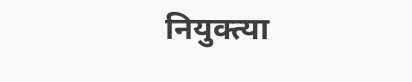नियुक्त्या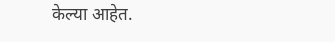केल्या आहेत.